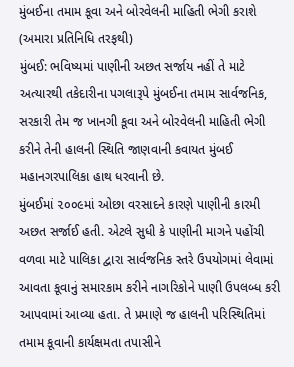મુંબઈના તમામ કૂવા અને બોરવેલની માહિતી ભેગી કરાશે
(અમારા પ્રતિનિધિ તરફથી)
મુંબઈ: ભવિષ્યમાં પાણીની અછત સર્જાય નહીં તે માટે અત્યારથી તકેદારીના પગલારૂપે મુંબઈના તમામ સાર્વજનિક, સરકારી તેમ જ ખાનગી કૂવા અને બોરવેલની માહિતી ભેગી કરીને તેની હાલની સ્થિતિ જાણવાની કવાયત મુંબઈ મહાનગરપાલિકા હાથ ધરવાની છે.
મુંબઈમાં ૨૦૦૯માં ઓછા વરસાદને કારણે પાણીની કારમી અછત સર્જાઈ હતી. એટલે સુધી કે પાણીની માગને પહોંચી વળવા માટે પાલિકા દ્વારા સાર્વજનિક સ્તરે ઉપયોગમાં લેવામાં આવતા કૂવાનું સમારકામ કરીને નાગરિકોને પાણી ઉપલબ્ધ કરી આપવામાં આવ્યા હતા. તે પ્રમાણે જ હાલની પરિસ્થિતિમાં તમામ કૂવાની કાર્યક્ષમતા તપાસીને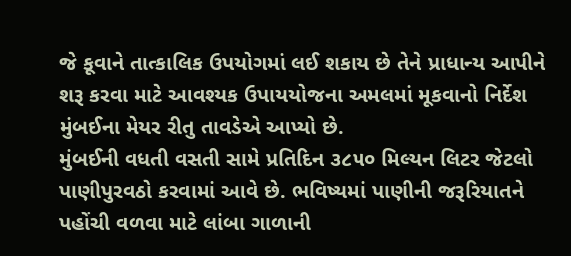જે કૂવાને તાત્કાલિક ઉપયોગમાં લઈ શકાય છે તેને પ્રાધાન્ય આપીને શરૂ કરવા માટે આવશ્યક ઉપાયયોજના અમલમાં મૂકવાનો નિર્દેશ મુંબઈના મેયર રીતુ તાવડેએ આપ્યો છે.
મુંબઈની વધતી વસતી સામે પ્રતિદિન ૩૮૫૦ મિલ્યન લિટર જેટલો પાણીપુરવઠો કરવામાં આવે છે. ભવિષ્યમાં પાણીની જરૂરિયાતને પહોંચી વળવા માટે લાંબા ગાળાની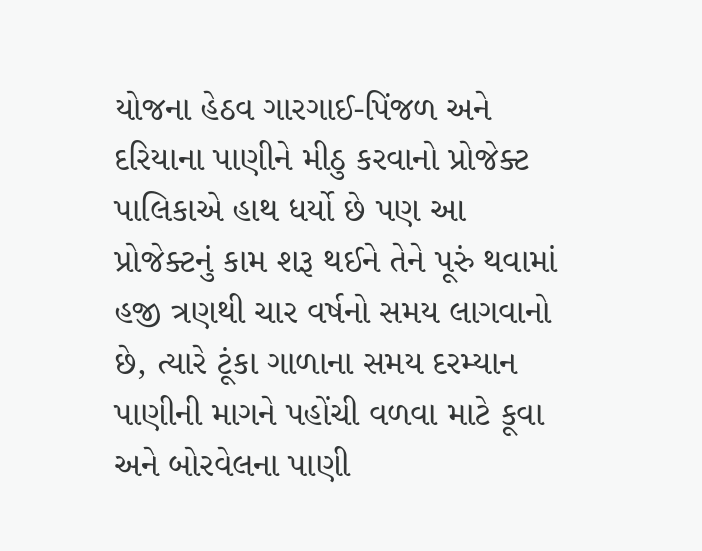યોજના હેઠવ ગારગાઈ-પિંજળ અને દરિયાના પાણીને મીઠુ કરવાનો પ્રોજેક્ટ પાલિકાએ હાથ ધર્યો છે પણ આ પ્રોજેક્ટનું કામ શરૂ થઈને તેને પૂરું થવામાં હજી ત્રણથી ચાર વર્ષનો સમય લાગવાનો છે, ત્યારે ટૂંકા ગાળાના સમય દરમ્યાન પાણીની માગને પહોંચી વળવા માટે કૂવા અને બોરવેલના પાણી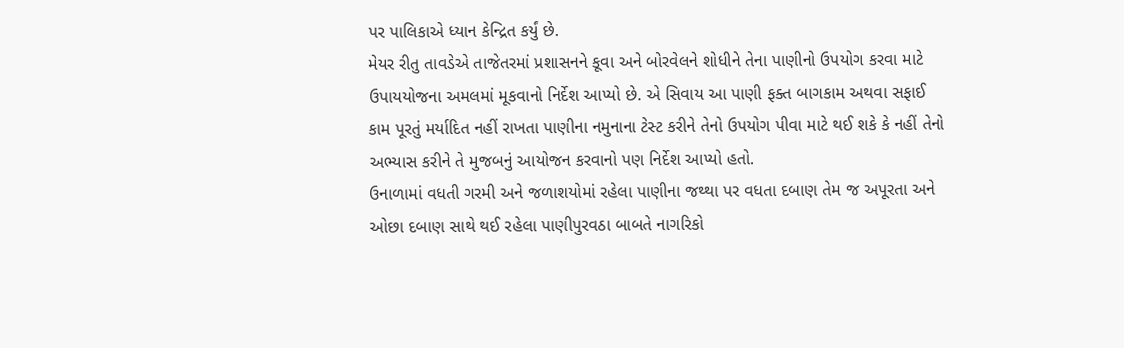પર પાલિકાએ ધ્યાન કેન્દ્રિત કર્યું છે.
મેયર રીતુ તાવડેએ તાજેતરમાં પ્રશાસનને કૂવા અને બોરવેલને શોધીને તેના પાણીનો ઉપયોગ કરવા માટે ઉપાયયોજના અમલમાં મૂકવાનો નિર્દેશ આપ્યો છે. એ સિવાય આ પાણી ફક્ત બાગકામ અથવા સફાઈ કામ પૂરતું મર્યાદિત નહીં રાખતા પાણીના નમુનાના ટેસ્ટ કરીને તેનો ઉપયોગ પીવા માટે થઈ શકે કે નહીં તેનો અભ્યાસ કરીને તે મુજબનું આયોજન કરવાનો પણ નિર્દેશ આપ્યો હતો.
ઉનાળામાં વધતી ગરમી અને જળાશયોમાં રહેલા પાણીના જથ્થા પર વધતા દબાણ તેમ જ અપૂરતા અને ઓછા દબાણ સાથે થઈ રહેલા પાણીપુરવઠા બાબતે નાગરિકો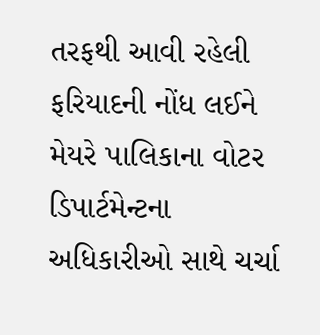તરફથી આવી રહેલી ફરિયાદની નોંધ લઈને મેયરે પાલિકાના વોટર ડિપાર્ટમેન્ટના અધિકારીઓ સાથે ચર્ચા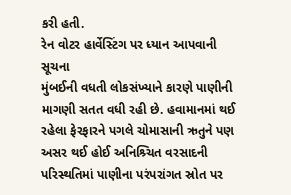કરી હતી.
રેન વોટર હાર્વેસ્ટિંગ પર ધ્યાન આપવાની સૂચના
મુંબઈની વધતી લોકસંખ્યાને કારણે પાણીની માગણી સતત વધી રહી છે. હવામાનમાં થઈ રહેલા ફેરફારને પગલે ચોમાસાની ઋતુને પણ અસર થઈ હોઈ અનિશ્ર્ચિત વરસાદની પરિસ્થતિમાં પાણીના પરંપરાંગત સ્રોત પર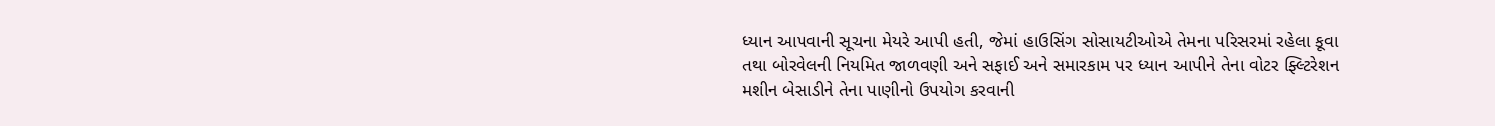ધ્યાન આપવાની સૂચના મેયરે આપી હતી, જેમાં હાઉસિંગ સોસાયટીઓએ તેમના પરિસરમાં રહેલા કૂવા તથા બોરવેલની નિયમિત જાળવણી અને સફાઈ અને સમારકામ પર ધ્યાન આપીને તેના વોટર ફ્લ્ટિરેશન મશીન બેસાડીને તેના પાણીનો ઉપયોગ કરવાની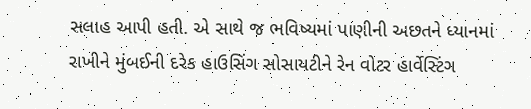સલાહ આપી હતી. એ સાથે જ ભવિષ્યમાં પાણીની અછતને ધ્યાનમાં રાખીને મુંબઈની દરેક હાઉસિંગ સોસાયટીને રેન વોટર હાર્વેસ્ટિંગ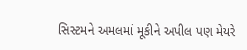સિસ્ટમને અમલમાં મૂકીને અપીલ પણ મેયરે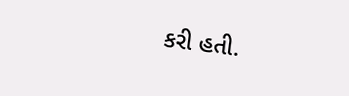કરી હતી.